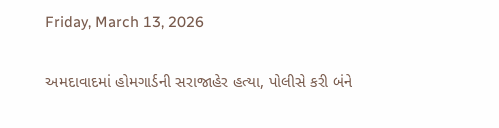Friday, March 13, 2026

અમદાવાદમાં હોમગાર્ડની સરાજાહેર હત્યા, પોલીસે કરી બંને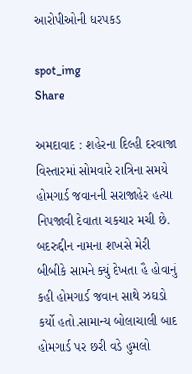આરોપીઓની ધરપકડ

spot_img
Share

અમદાવાદ : શહેરના દિલ્હી દરવાજા વિસ્તારમાં સોમવારે રાત્રિના સમયે હોમગાર્ડ જવાનની સરાજાહેર હત્યા નિપજાવી દેવાતા ચકચાર મચી છે. બદરુદ્દીન નામના શખસે મેરી બીબીકે સામને ક્યું દેખતા હૈ હોવાનું કહી હોમગાર્ડ જવાન સાથે ઝઘડો કર્યો હતો.સામાન્ય બોલાચાલી બાદ હોમગાર્ડ પર છરી વડે હુમલો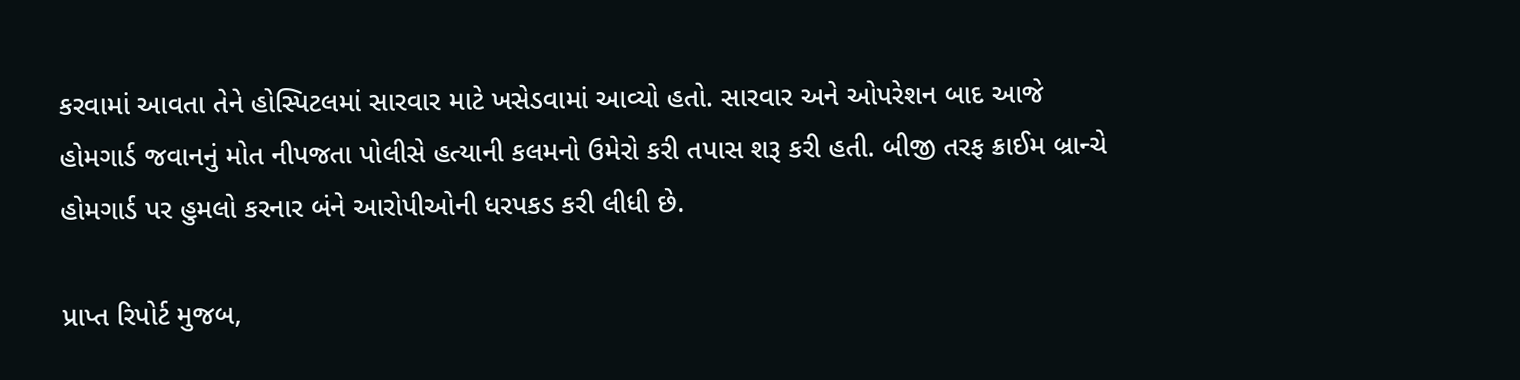કરવામાં આવતા તેને હોસ્પિટલમાં સારવાર માટે ખસેડવામાં આવ્યો હતો. સારવાર અને ઓપરેશન બાદ આજે હોમગાર્ડ જવાનનું મોત નીપજતા પોલીસે હત્યાની કલમનો ઉમેરો કરી તપાસ શરૂ કરી હતી. બીજી તરફ ક્રાઈમ બ્રાન્ચે હોમગાર્ડ પર હુમલો કરનાર બંને આરોપીઓની ધરપકડ કરી લીધી છે.

પ્રાપ્ત રિપોર્ટ મુજબ,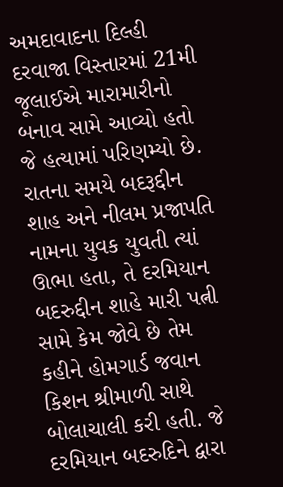અમદાવાદના દિલ્હી દરવાજા વિસ્તારમાં 21મી જૂલાઈએ મારામારીનો બનાવ સામે આવ્યો હતો જે હત્યામાં પરિણમ્યો છે. રાતના સમયે બદરૂદ્દીન શાહ અને નીલમ પ્રજાપતિ નામના યુવક યુવતી ત્યાં ઊભા હતા, તે દરમિયાન બદરુદ્દીન શાહે મારી પત્ની સામે કેમ જોવે છે તેમ કહીને હોમગાર્ડ જવાન કિશન શ્રીમાળી સાથે બોલાચાલી કરી હતી. જે દરમિયાન બદરુદિને દ્વારા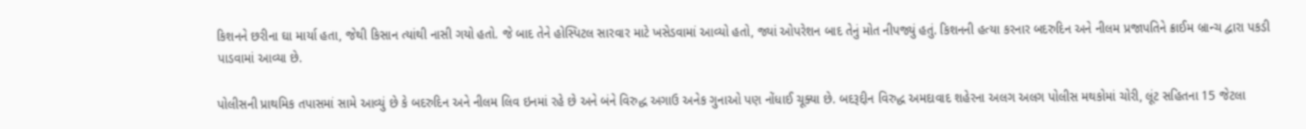કિશનને છરીના ઘા માર્યા હતા, જેથી કિસાન ત્યાંથી નાસી ગયો હતો. જે બાદ તેને હોસ્પિટલ સારવાર માટે ખસેડવામાં આવ્યો હતો, જ્યાં ઓપરેશન બાદ તેનું મોત નીપજ્યું હતું. કિશનની હત્યા કરનાર બદરુદિન અને નીલમ પ્રજાપતિને ક્રાઈમ બ્રાન્ચ દ્વારા પકડી પાડવામાં આવ્યા છે.

પોલીસની પ્રાથમિક તપાસમાં સામે આવ્યું છે કે બદરુદિન અને નીલમ લિવ ઇનમાં રહે છે અને બંને વિરુદ્ધ અગાઉ અનેક ગુનાઓ પણ નોંધાઈ ચૂક્યા છે. બદરૂદ્દીન વિરુદ્ધ અમદાવાદ શહેરના અલગ અલગ પોલીસ મથકોમાં ચોરી, લૂંટ સહિતના 15 જેટલા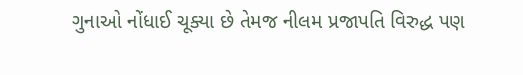ગુનાઓ નોંધાઈ ચૂક્યા છે તેમજ નીલમ પ્રજાપતિ વિરુદ્ધ પણ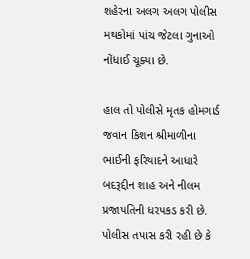શહેરના અલગ અલગ પોલીસ મથકોમાં પાંચ જેટલા ગુનાઓ નોંધાઈ ચૂક્યા છે.

હાલ તો પોલીસે મૃતક હોમગાર્ડ જવાન કિશન શ્રીમાળીના ભાઈની ફરિયાદને આધારે બદરૂદ્દીન શાહ અને નીલમ પ્રજાપતિની ધરપકડ કરી છે. પોલીસ તપાસ કરી રહી છે કે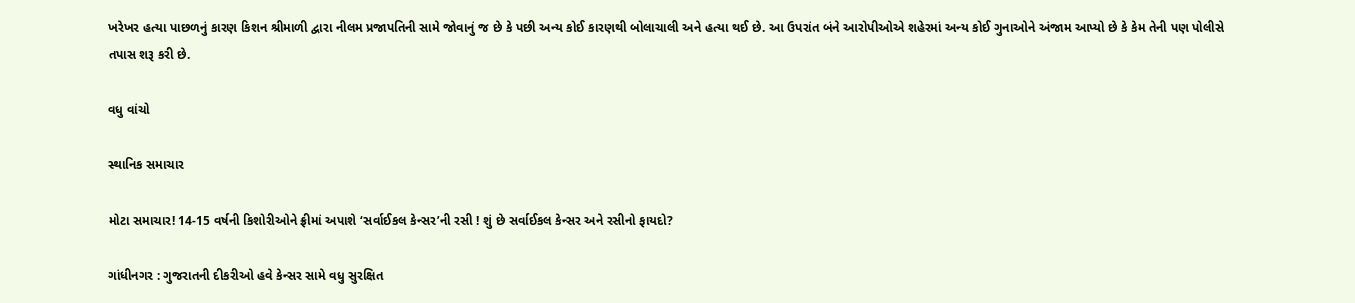ખરેખર હત્યા પાછળનું કારણ કિશન શ્રીમાળી દ્વારા નીલમ પ્રજાપતિની સામે જોવાનું જ છે કે પછી અન્ય કોઈ કારણથી બોલાચાલી અને હત્યા થઈ છે. આ ઉપરાંત બંને આરોપીઓએ શહેરમાં અન્ય કોઈ ગુનાઓને અંજામ આપ્યો છે કે કેમ તેની પણ પોલીસે તપાસ શરૂ કરી છે.

વધુ વાંચો

સ્થાનિક સમાચાર

મોટા સમાચાર! 14-15 વર્ષની કિશોરીઓને ફ્રીમાં અપાશે ‘સર્વાઈકલ કેન્સર’ની રસી ! શું છે સર્વાઈકલ કેન્સર અને રસીનો ફાયદો?

ગાંધીનગર : ગુજરાતની દીકરીઓ હવે કેન્સર સામે વધુ સુરક્ષિત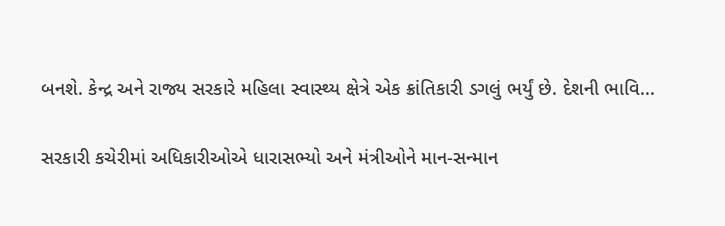બનશે. કેન્દ્ર અને રાજ્ય સરકારે મહિલા સ્વાસ્થ્ય ક્ષેત્રે એક ક્રાંતિકારી ડગલું ભર્યું છે. દેશની ભાવિ...

સરકારી કચેરીમાં અધિકારીઓએ ધારાસભ્યો અને મંત્રીઓને માન-સન્માન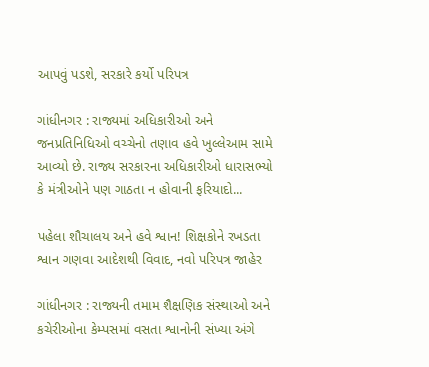આપવું પડશે, સરકારે કર્યો પરિપત્ર

ગાંધીનગર : રાજ્યમાં અધિકારીઓ અને જનપ્રતિનિધિઓ વચ્ચેનો તણાવ હવે ખુલ્લેઆમ સામે આવ્યો છે. રાજ્ય સરકારના અધિકારીઓ ધારાસભ્યો કે મંત્રીઓને પણ ગાઠતા ન હોવાની ફરિયાદો...

પહેલા શૌચાલય અને હવે શ્વાન! શિક્ષકોને રખડતા શ્વાન ગણવા આદેશથી વિવાદ, નવો પરિપત્ર જાહેર

ગાંધીનગર : રાજ્યની તમામ શૈક્ષણિક સંસ્થાઓ અને કચેરીઓના કેમ્પસમાં વસતા શ્વાનોની સંખ્યા અંગે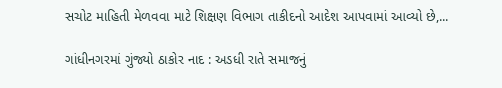સચોટ માહિતી મેળવવા માટે શિક્ષણ વિભાગ તાકીદનો આદેશ આપવામાં આવ્યો છે,...

ગાંધીનગરમાં ગુંજ્યો ઠાકોર નાદ : અડધી રાતે સમાજનું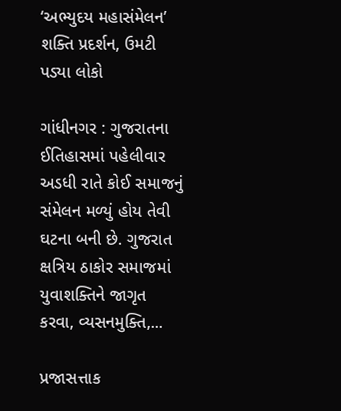‘અભ્યુદય મહાસંમેલન’ શક્તિ પ્રદર્શન, ઉમટી પડ્યા લોકો

ગાંધીનગર : ગુજરાતના ઈતિહાસમાં પહેલીવાર અડધી રાતે કોઈ સમાજનું સંમેલન મળ્યું હોય તેવી ઘટના બની છે. ગુજરાત ક્ષત્રિય ઠાકોર સમાજમાં યુવાશક્તિને જાગૃત કરવા, વ્યસનમુક્તિ,...

પ્રજાસત્તાક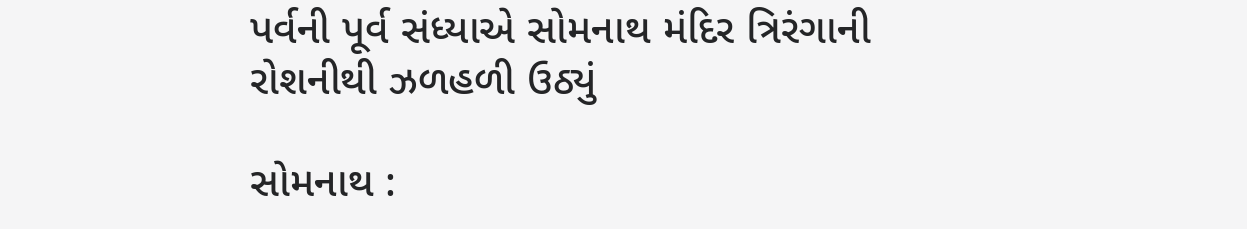પર્વની પૂર્વ સંધ્યાએ સોમનાથ મંદિર ત્રિરંગાની રોશનીથી ઝળહળી ઉઠ્યું

સોમનાથ :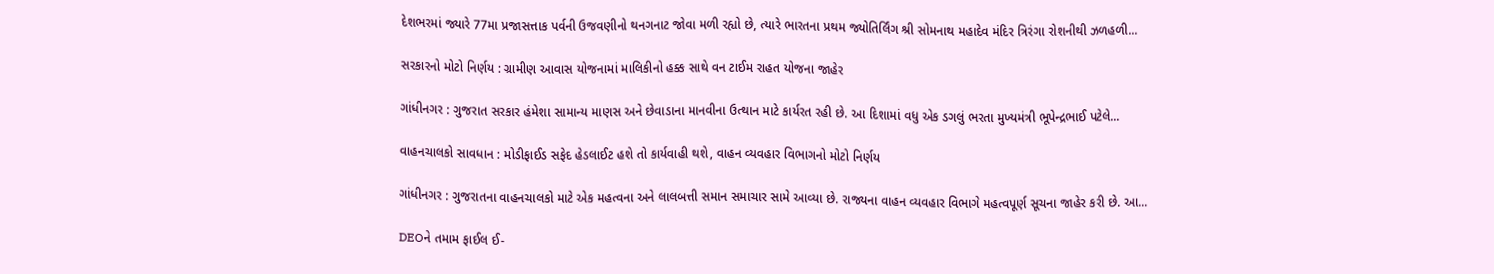દેશભરમાં જ્યારે 77મા પ્રજાસત્તાક પર્વની ઉજવણીનો થનગનાટ જોવા મળી રહ્યો છે, ત્યારે ભારતના પ્રથમ જ્યોતિર્લિંગ શ્રી સોમનાથ મહાદેવ મંદિર ત્રિરંગા રોશનીથી ઝળહળી...

સરકારનો મોટો નિર્ણય : ગ્રામીણ આવાસ યોજનામાં માલિકીનો હક્ક સાથે વન ટાઈમ રાહત યોજના જાહેર

ગાંધીનગર : ગુજરાત સરકાર હંમેશા સામાન્ય માણસ અને છેવાડાના માનવીના ઉત્થાન માટે કાર્યરત રહી છે. આ દિશામાં વધુ એક ડગલું ભરતા મુખ્યમંત્રી ભૂપેન્દ્રભાઈ પટેલે...

વાહનચાલકો સાવધાન : મોડીફાઈડ સફેદ હેડલાઈટ હશે તો કાર્યવાહી થશે, વાહન વ્યવહાર વિભાગનો મોટો નિર્ણય

ગાંધીનગર : ગુજરાતના વાહનચાલકો માટે એક મહત્વના અને લાલબત્તી સમાન સમાચાર સામે આવ્યા છે. રાજ્યના વાહન વ્યવહાર વિભાગે મહત્વપૂર્ણ સૂચના જાહેર કરી છે. આ...

DEOને તમામ ફાઈલ ઈ-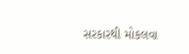સરકારથી મોકલવા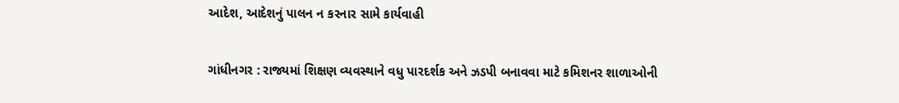આદેશ, આદેશનું પાલન ન કરનાર સામે કાર્યવાહી

ગાંધીનગર : રાજ્યમાં શિક્ષણ વ્યવસ્થાને વધુ પારદર્શક અને ઝડપી બનાવવા માટે કમિશનર શાળાઓની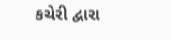કચેરી દ્વારા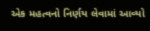એક મહત્વનો નિર્ણય લેવામાં આવ્યો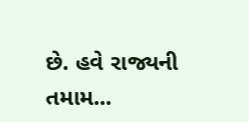છે. હવે રાજ્યની તમામ...